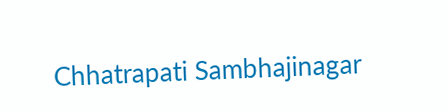Chhatrapati Sambhajinagar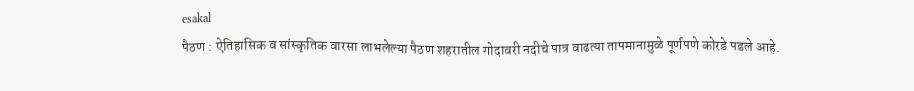esakal
पैठण : ऐतिहासिक व सांस्कृतिक वारसा लाभलेल्या पैठण शहरातील गोदावरी नदीचे पात्र वाढत्या तापमानामुळे पूर्णपणे कोरडे पडले आहे.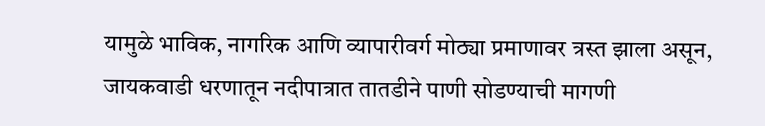यामुळे भाविक, नागरिक आणि व्यापारीवर्ग मोठ्या प्रमाणावर त्रस्त झाला असून, जायकवाडी धरणातून नदीपात्रात तातडीने पाणी सोडण्याची मागणी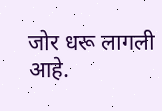जोर धरू लागली आहे.